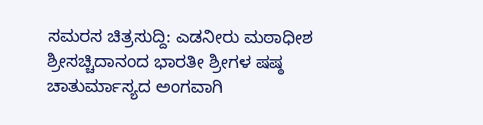ಸಮರಸ ಚಿತ್ರಸುದ್ದಿ: ಎಡನೀರು ಮಠಾಧೀಶ ಶ್ರೀಸಚ್ಚಿದಾನಂದ ಭಾರತೀ ಶ್ರೀಗಳ ಷಷ್ಠ ಚಾತುರ್ಮಾಸ್ಯದ ಅಂಗವಾಗಿ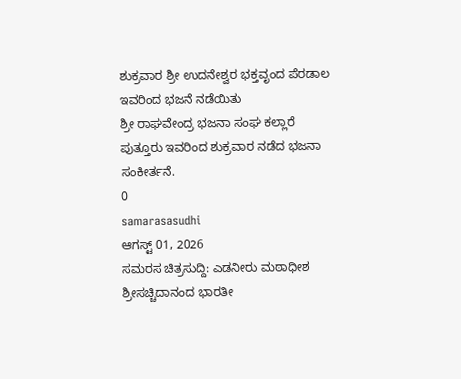ಶುಕ್ರವಾರ ಶ್ರೀ ಉದನೇಶ್ವರ ಭಕ್ತವೃಂದ ಪೆರಡಾಲ ಇವರಿಂದ ಭಜನೆ ನಡೆಯಿತು
ಶ್ರೀ ರಾಘವೇಂದ್ರ ಭಜನಾ ಸಂಘ ಕಲ್ಲಾರೆ ಪುತ್ತೂರು ಇವರಿಂದ ಶುಕ್ರವಾರ ನಡೆದ ಭಜನಾ ಸಂಕೀರ್ತನೆ.
0
samarasasudhi
ಆಗಸ್ಟ್ 01, 2026
ಸಮರಸ ಚಿತ್ರಸುದ್ದಿ: ಎಡನೀರು ಮಠಾಧೀಶ ಶ್ರೀಸಚ್ಚಿದಾನಂದ ಭಾರತೀ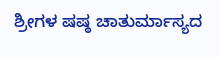ಶ್ರೀಗಳ ಷಷ್ಠ ಚಾತುರ್ಮಾಸ್ಯದ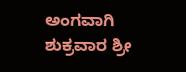ಅಂಗವಾಗಿ ಶುಕ್ರವಾರ ಶ್ರೀ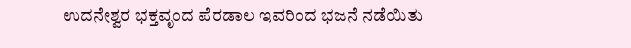ಉದನೇಶ್ವರ ಭಕ್ತವೃಂದ ಪೆರಡಾಲ ಇವರಿಂದ ಭಜನೆ ನಡೆಯಿತು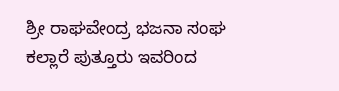ಶ್ರೀ ರಾಘವೇಂದ್ರ ಭಜನಾ ಸಂಘ ಕಲ್ಲಾರೆ ಪುತ್ತೂರು ಇವರಿಂದ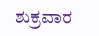ಶುಕ್ರವಾರ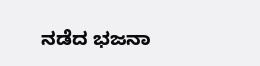ನಡೆದ ಭಜನಾ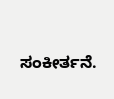ಸಂಕೀರ್ತನೆ.